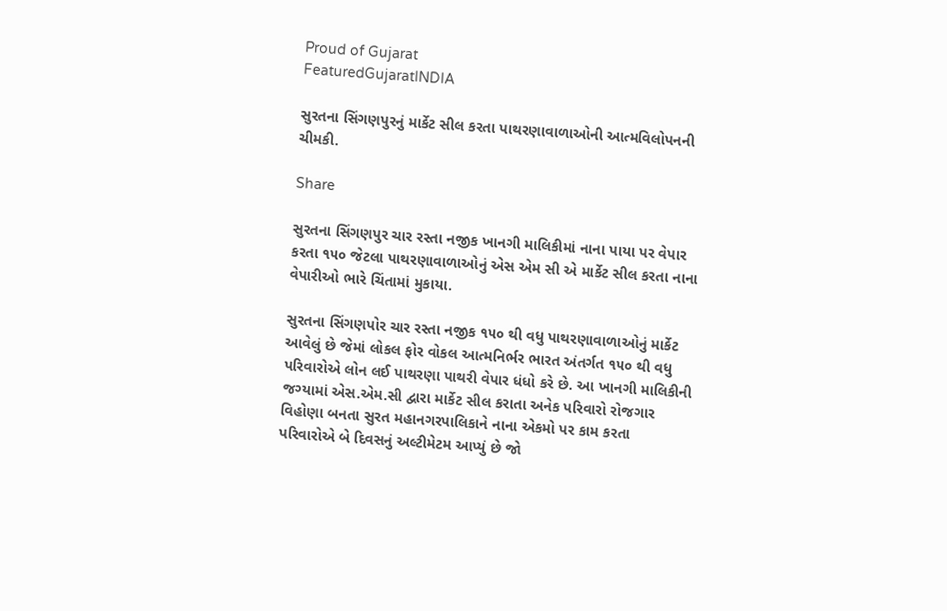Proud of Gujarat
FeaturedGujaratINDIA

સુરતના સિંગણપુરનું માર્કેટ સીલ કરતા પાથરણાવાળાઓની આત્મવિલોપનની ચીમકી.

Share

સુરતના સિંગણપુર ચાર રસ્તા નજીક ખાનગી માલિકીમાં નાના પાયા પર વેપાર કરતા ૧૫૦ જેટલા પાથરણાવાળાઓનું એસ એમ સી એ માર્કેટ સીલ કરતા નાના વેપારીઓ ભારે ચિંતામાં મુકાયા.

સુરતના સિંગણપોર ચાર રસ્તા નજીક ૧૫૦ થી વધુ પાથરણાવાળાઓનું માર્કેટ આવેલું છે જેમાં લોકલ ફોર વોકલ આત્મનિર્ભર ભારત અંતર્ગત ૧૫૦ થી વધુ પરિવારોએ લોન લઈ પાથરણા પાથરી વેપાર ધંધો કરે છે. આ ખાનગી માલિકીની જગ્યામાં એસ.એમ.સી દ્વારા માર્કેટ સીલ કરાતા અનેક પરિવારો રોજગાર વિહોણા બનતા સુરત મહાનગરપાલિકાને નાના એકમો પર કામ કરતા પરિવારોએ બે દિવસનું અલ્ટીમેટમ આપ્યું છે જો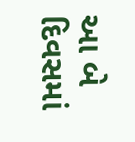આ બે દિવસમાં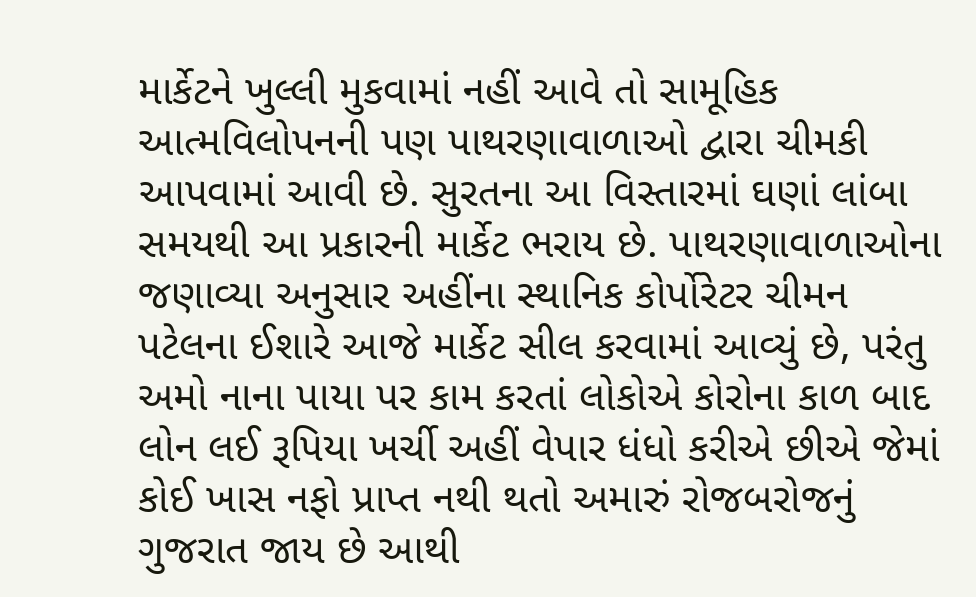માર્કેટને ખુલ્લી મુકવામાં નહીં આવે તો સામૂહિક આત્મવિલોપનની પણ પાથરણાવાળાઓ દ્વારા ચીમકી આપવામાં આવી છે. સુરતના આ વિસ્તારમાં ઘણાં લાંબા સમયથી આ પ્રકારની માર્કેટ ભરાય છે. પાથરણાવાળાઓના જણાવ્યા અનુસાર અહીંના સ્થાનિક કોર્પોરેટર ચીમન પટેલના ઈશારે આજે માર્કેટ સીલ કરવામાં આવ્યું છે, પરંતુ અમો નાના પાયા પર કામ કરતાં લોકોએ કોરોના કાળ બાદ લોન લઈ રૂપિયા ખર્ચી અહીં વેપાર ધંધો કરીએ છીએ જેમાં કોઈ ખાસ નફો પ્રાપ્ત નથી થતો અમારું રોજબરોજનું ગુજરાત જાય છે આથી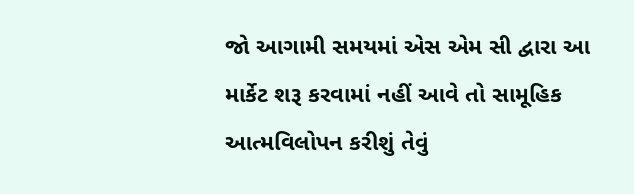જો આગામી સમયમાં એસ એમ સી દ્વારા આ માર્કેટ શરૂ કરવામાં નહીં આવે તો સામૂહિક આત્મવિલોપન કરીશું તેવું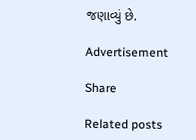જણાવ્યું છે.

Advertisement

Share

Related posts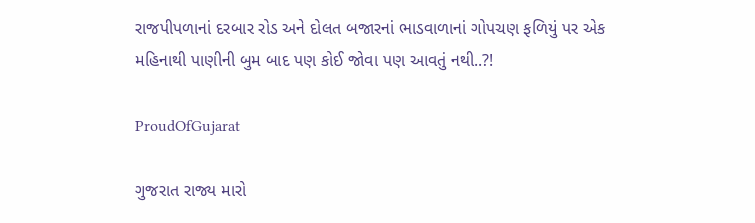રાજપીપળાનાં દરબાર રોડ અને દોલત બજારનાં ભાડવાળાનાં ગોપચણ ફળિયું પર એક મહિનાથી પાણીની બુમ બાદ પણ કોઈ જોવા પણ આવતું નથી..?!

ProudOfGujarat

ગુજરાત રાજ્ય મારો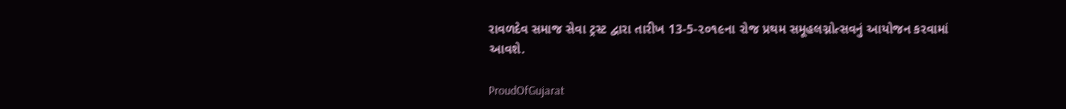રાવળદેવ સમાજ સેવા ટ્રસ્ટ દ્વારા તારીખ 13-5-૨૦૧૯ના રોજ પ્રથમ સમૂહલગ્નોત્સવનું આયોજન કરવામાં આવશે.

ProudOfGujarat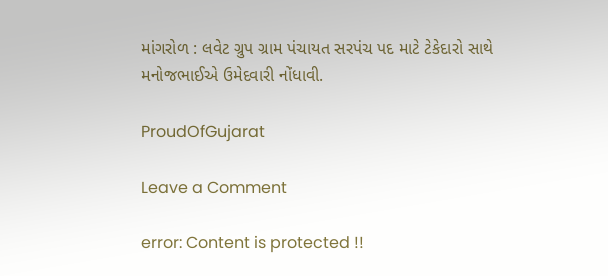માંગરોળ : લવેટ ગ્રુપ ગ્રામ પંચાયત સરપંચ પદ માટે ટેકેદારો સાથે મનોજભાઈએ ઉમેદવારી નોંધાવી.

ProudOfGujarat

Leave a Comment

error: Content is protected !!